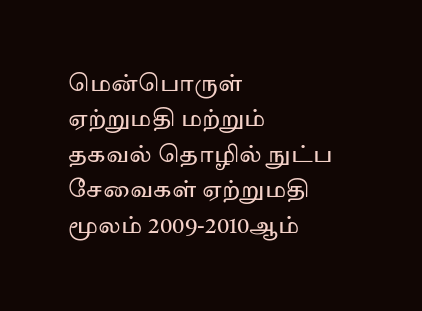மென்பொருள் ஏற்றுமதி மற்றும் தகவல் தொழில் நுட்ப சேவைகள் ஏற்றுமதி மூலம் 2009-2010ஆம்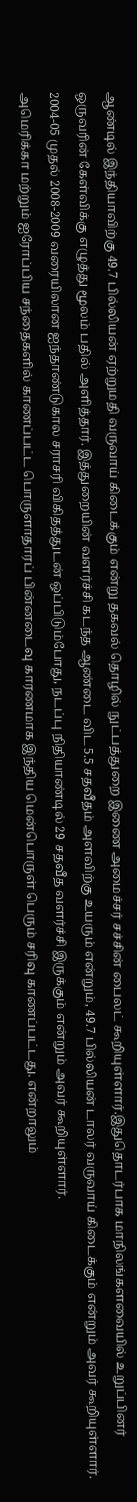ஆண்டில் இந்தியாவிற்கு 49.7 பில்லியன் ஏற்றுமதி வருவாய் கிடைக்கும் என்று தகவல் தொழில் நுட்பத்துறை இணை அமைச்சர் சச்சின் பைலட் கூறியுள்ளார்.இதுதொடர்பாக மாநிலங்களவையில் உறுப்பினர் ஒருவரின் கேள்விக்கு எழுத்து மூலம் பதில் அளித்தார். இத்துறையின் வளர்ச்சி கடந்த ஆண்டை விட 5.5 சதவீதம் அளவிற்கு உயரும் என்றும், 49.7 பில்லியன் டாலர் வருவாய் கிடைக்கும் என்றும் அவர் கூறியுள்ளார். 2004-05 முதல் 2008-2009 வரையிலான ஐந்தாண்டுகால சராசரி விகிதத்துடன் ஒப்பிடும்போது, நடப்பு நிதியாண்டில் 29 சதவீத வளர்ச்சி இருக்கும் என்றும் அவர் கூறியுள்ளார்.
அமெரிக்கா மற்றும் ஐரோப்பிய சந்தைகளில் காணப்பட்ட பொருளாதாரப் பின்னடைவு காரணமாக இந்திய மென்பொருள் பெரும் சரிவு காணப்பட்டது. என்றாலும்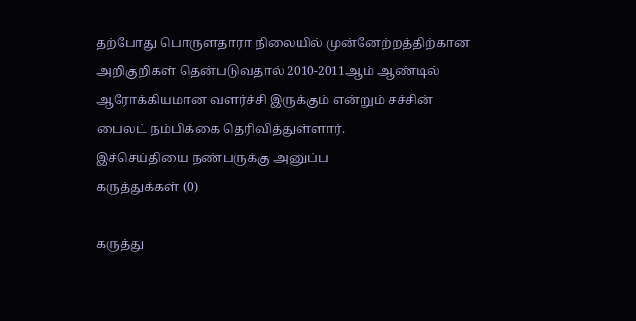தற்போது பொருளதாரா நிலையில் முன்னேற்றத்திற்கான அறிகுறிகள் தென்படுவதால் 2010-2011ஆம் ஆண்டில் ஆரோக்கியமான வளர்ச்சி இருக்கும் என்றும் சச்சின் பைலட் நம்பிக்கை தெரிவித்துள்ளார்.
இச்செய்தியை நண்பருக்கு அனுப்ப
கருத்துக்கள் (0)

கருத்து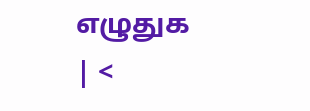எழுதுக
| <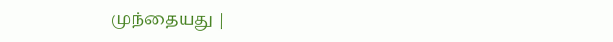முந்தையது |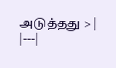அடுத்தது > |
|---|